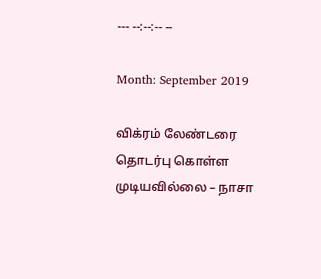--- --:--:-- --

Month: September 2019

விக்ரம் லேண்டரை தொடர்பு கொள்ள முடியவில்லை – நாசா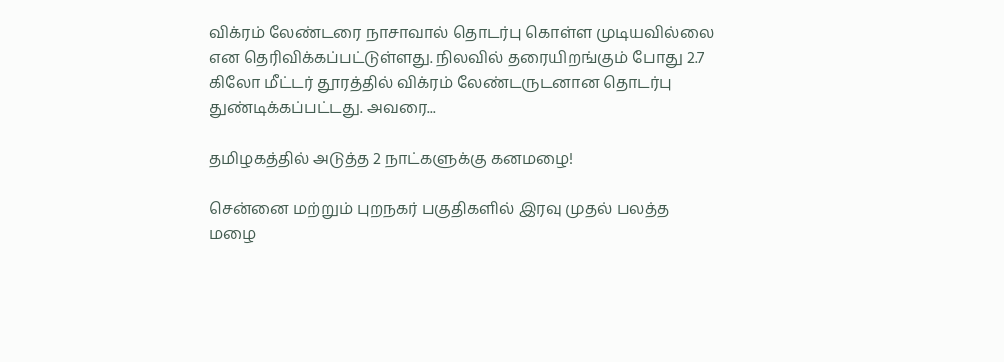விக்ரம் லேண்டரை நாசாவால் தொடர்பு கொள்ள முடியவில்லை என தெரிவிக்கப்பட்டுள்ளது. நிலவில் தரையிறங்கும் போது 2.7 கிலோ மீட்டர் தூரத்தில் விக்ரம் லேண்டருடனான தொடர்பு துண்டிக்கப்பட்டது. அவரை...

தமிழகத்தில் அடுத்த 2 நாட்களுக்கு கனமழை!

சென்னை மற்றும் புறநகர் பகுதிகளில் இரவு முதல் பலத்த மழை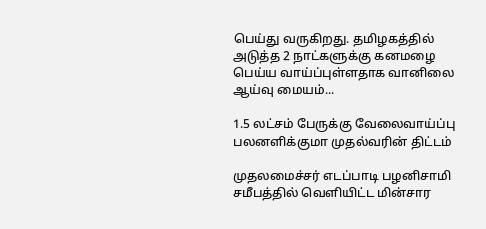பெய்து வருகிறது. தமிழகத்தில் அடுத்த 2 நாட்களுக்கு கனமழை பெய்ய வாய்ப்புள்ளதாக வானிலை ஆய்வு மையம்...

1.5 லட்சம் பேருக்கு வேலைவாய்ப்பு பலனளிக்குமா முதல்வரின் திட்டம்

முதலமைச்சர் எடப்பாடி பழனிசாமி சமீபத்தில் வெளியிட்ட மின்சார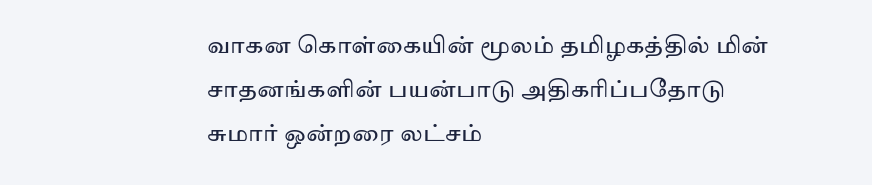வாகன கொள்கையின் மூலம் தமிழகத்தில் மின் சாதனங்களின் பயன்பாடு அதிகரிப்பதோடு சுமார் ஒன்றரை லட்சம்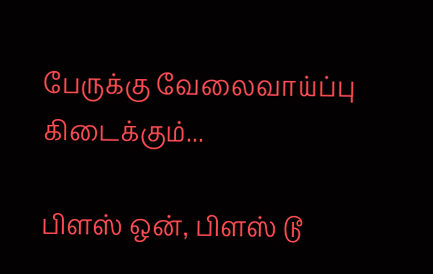பேருக்கு வேலைவாய்ப்பு கிடைக்கும்...

பிளஸ் ஒன், பிளஸ் டூ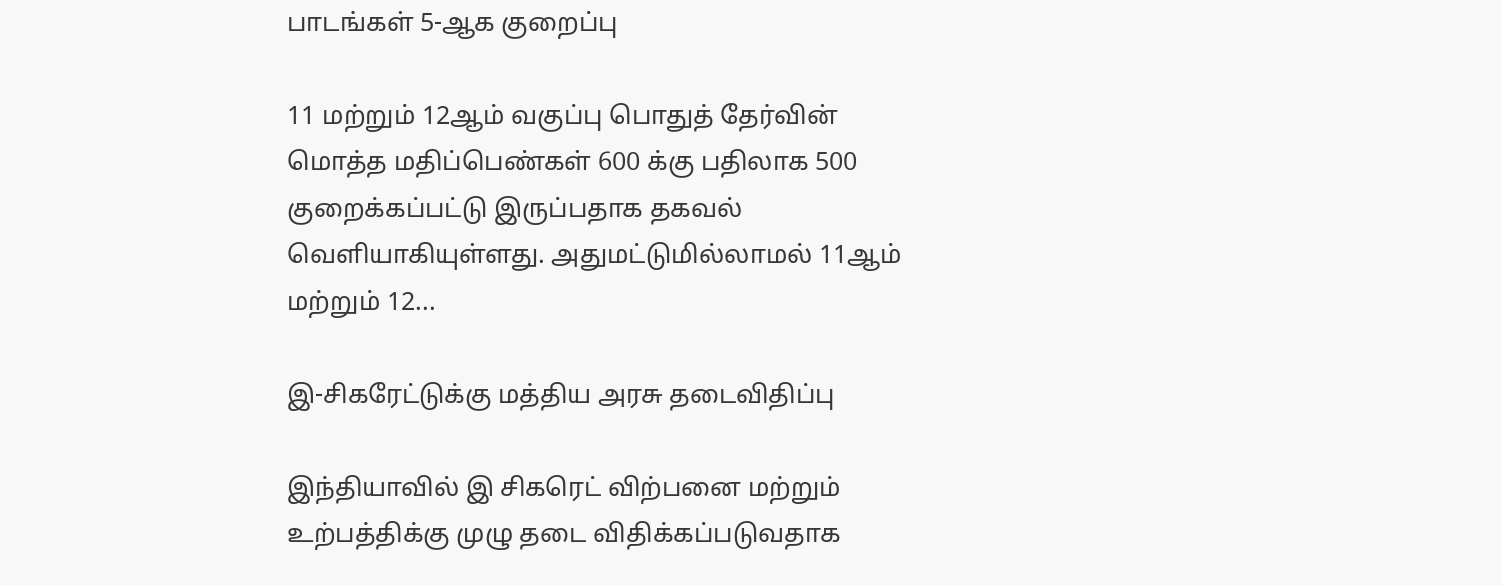பாடங்கள் 5-ஆக குறைப்பு

11 மற்றும் 12ஆம் வகுப்பு பொதுத் தேர்வின் மொத்த மதிப்பெண்கள் 600 க்கு பதிலாக 500 குறைக்கப்பட்டு இருப்பதாக தகவல் வெளியாகியுள்ளது. அதுமட்டுமில்லாமல் 11ஆம் மற்றும் 12...

இ-சிகரேட்டுக்கு மத்திய அரசு தடைவிதிப்பு

இந்தியாவில் இ சிகரெட் விற்பனை மற்றும் உற்பத்திக்கு முழு தடை விதிக்கப்படுவதாக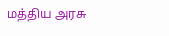மத்திய அரசு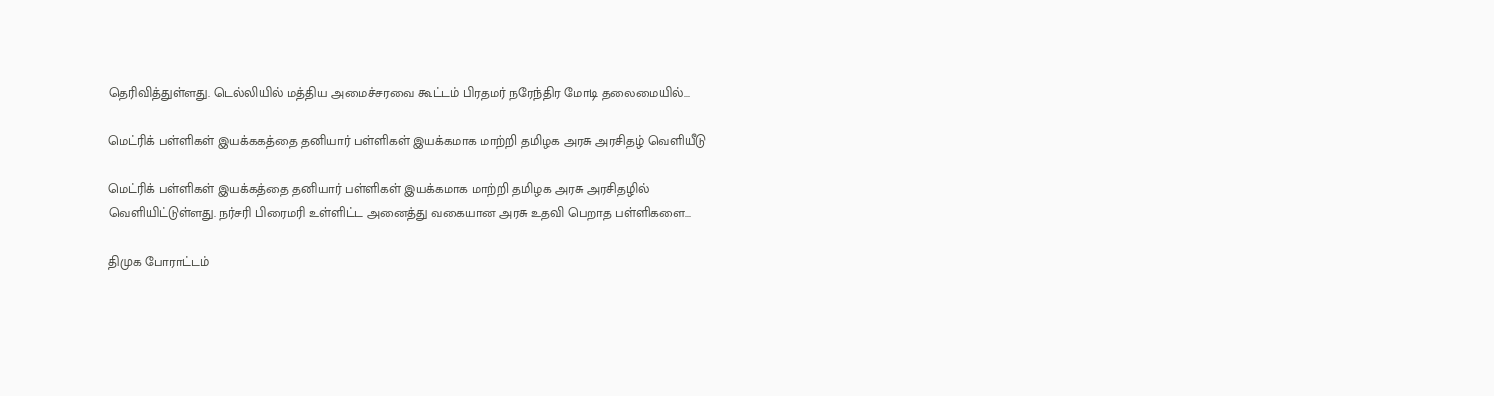தெரிவித்துள்ளது. டெல்லியில் மத்திய அமைச்சரவை கூட்டம் பிரதமர் நரேந்திர மோடி தலைமையில்...

மெட்ரிக் பள்ளிகள் இயக்ககத்தை தனியார் பள்ளிகள் இயக்கமாக மாற்றி தமிழக அரசு அரசிதழ் வெளியீடு

மெட்ரிக் பள்ளிகள் இயக்கத்தை தனியார் பள்ளிகள் இயக்கமாக மாற்றி தமிழக அரசு அரசிதழில் வெளியிட்டுள்ளது. நர்சரி பிரைமரி உள்ளிட்ட அனைத்து வகையான அரசு உதவி பெறாத பள்ளிகளை...

திமுக போராட்டம்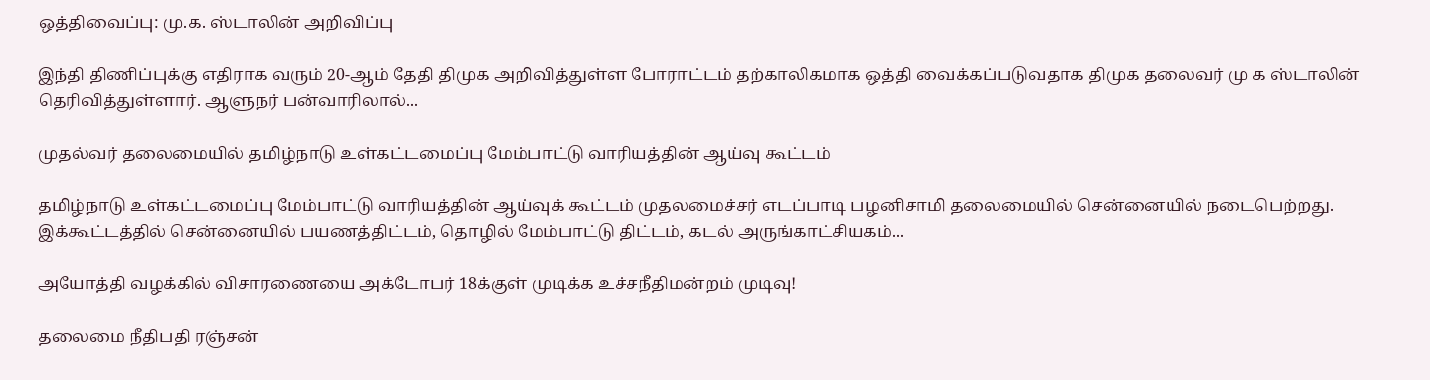ஒத்திவைப்பு: மு.க. ஸ்டாலின் அறிவிப்பு

இந்தி திணிப்புக்கு எதிராக வரும் 20-ஆம் தேதி திமுக அறிவித்துள்ள போராட்டம் தற்காலிகமாக ஒத்தி வைக்கப்படுவதாக திமுக தலைவர் மு க ஸ்டாலின் தெரிவித்துள்ளார். ஆளுநர் பன்வாரிலால்...

முதல்வர் தலைமையில் தமிழ்நாடு உள்கட்டமைப்பு மேம்பாட்டு வாரியத்தின் ஆய்வு கூட்டம்

தமிழ்நாடு உள்கட்டமைப்பு மேம்பாட்டு வாரியத்தின் ஆய்வுக் கூட்டம் முதலமைச்சர் எடப்பாடி பழனிசாமி தலைமையில் சென்னையில் நடைபெற்றது. இக்கூட்டத்தில் சென்னையில் பயணத்திட்டம், தொழில் மேம்பாட்டு திட்டம், கடல் அருங்காட்சியகம்...

அயோத்தி வழக்கில் விசாரணையை அக்டோபர் 18க்குள் முடிக்க உச்சநீதிமன்றம் முடிவு!

தலைமை நீதிபதி ரஞ்சன்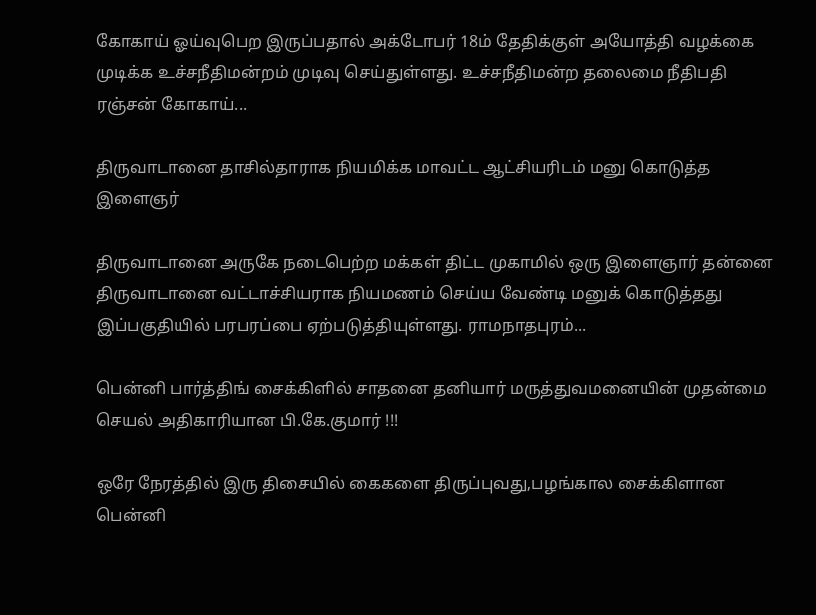கோகாய் ஓய்வுபெற இருப்பதால் அக்டோபர் 18ம் தேதிக்குள் அயோத்தி வழக்கை முடிக்க உச்சநீதிமன்றம் முடிவு செய்துள்ளது. உச்சநீதிமன்ற தலைமை நீதிபதி ரஞ்சன் கோகாய்...

திருவாடானை தாசில்தாராக நியமிக்க மாவட்ட ஆட்சியரிடம் மனு கொடுத்த இளைஞர்

திருவாடானை அருகே நடைபெற்ற மக்கள் திட்ட முகாமில் ஒரு இளைஞார் தன்னை திருவாடானை வட்டாச்சியராக நியமணம் செய்ய வேண்டி மனுக் கொடுத்தது இப்பகுதியில் பரபரப்பை ஏற்படுத்தியுள்ளது. ராமநாதபுரம்...

பென்னி பார்த்திங் சைக்கிளில் சாதனை தனியார் மருத்துவமனையின் முதன்மை செயல் அதிகாரியான பி.கே.குமார் !!!

ஒரே நேரத்தில் இரு திசையில் கைகளை திருப்புவது,பழங்கால சைக்கிளான பென்னி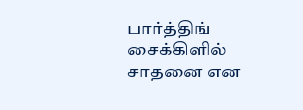பார்த்திங் சைக்கிளில் சாதனை என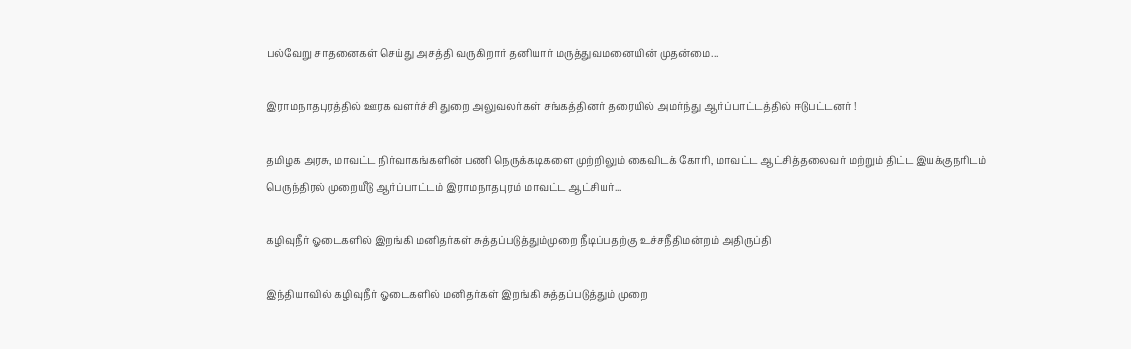பல்வேறு சாதனைகள் செய்து அசத்தி வருகிறார் தனியார் மருத்துவமனையின் முதன்மை...

இராமநாதபுரத்தில் ஊரக வளர்ச்சி துறை அலுவலர்கள் சங்கத்தினர் தரையில் அமர்ந்து ஆர்ப்பாட்டத்தில் ஈடுபட்டனர் !

தமிழக அரசு, மாவட்ட நிர்வாகங்களின் பணி நெருக்கடிகளை முற்றிலும் கைவிடக் கோரி, மாவட்ட ஆட்சித்தலைவர் மற்றும் திட்ட இயக்குநரிடம் பெருந்திரல் முறையீடு ஆர்ப்பாட்டம் இராமநாதபுரம் மாவட்ட ஆட்சியர்...

கழிவுநீர் ஓடைகளில் இறங்கி மனிதர்கள் சுத்தப்படுத்தும்முறை நீடிப்பதற்கு உச்சநீதிமன்றம் அதிருப்தி

இந்தியாவில் கழிவுநீர் ஓடைகளில் மனிதர்கள் இறங்கி சுத்தப்படுத்தும் முறை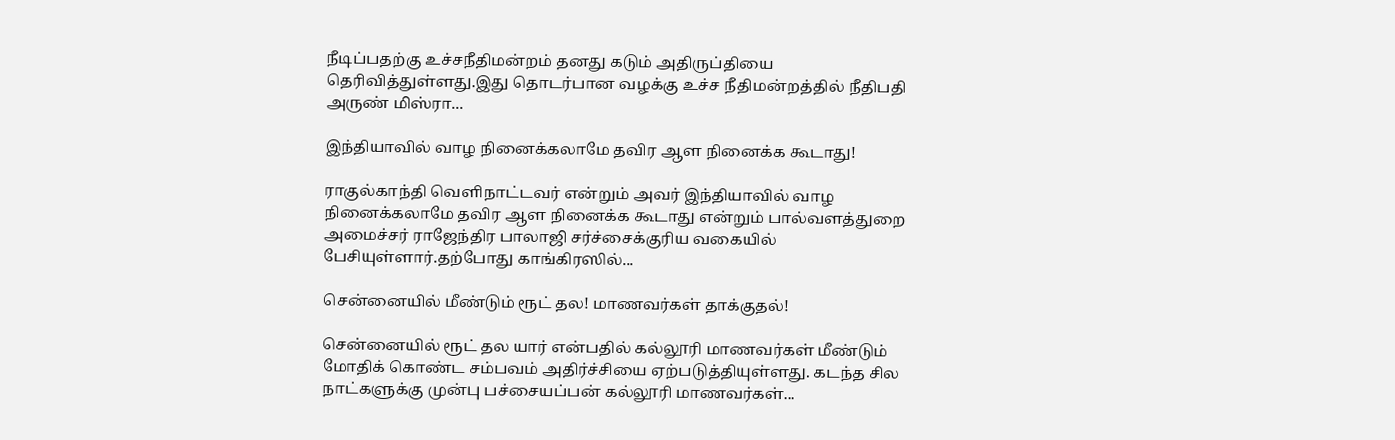நீடிப்பதற்கு உச்சநீதிமன்றம் தனது கடும் அதிருப்தியை தெரிவித்துள்ளது.இது தொடர்பான வழக்கு உச்ச நீதிமன்றத்தில் நீதிபதி அருண் மிஸ்ரா...

இந்தியாவில் வாழ நினைக்கலாமே தவிர ஆள நினைக்க கூடாது!

ராகுல்காந்தி வெளிநாட்டவர் என்றும் அவர் இந்தியாவில் வாழ நினைக்கலாமே தவிர ஆள நினைக்க கூடாது என்றும் பால்வளத்துறை அமைச்சர் ராஜேந்திர பாலாஜி சர்ச்சைக்குரிய வகையில் பேசியுள்ளார்.தற்போது காங்கிரஸில்...

சென்னையில் மீண்டும் ரூட் தல! மாணவர்கள் தாக்குதல்!

சென்னையில் ரூட் தல யார் என்பதில் கல்லூரி மாணவர்கள் மீண்டும் மோதிக் கொண்ட சம்பவம் அதிர்ச்சியை ஏற்படுத்தியுள்ளது. கடந்த சில நாட்களுக்கு முன்பு பச்சையப்பன் கல்லூரி மாணவர்கள்...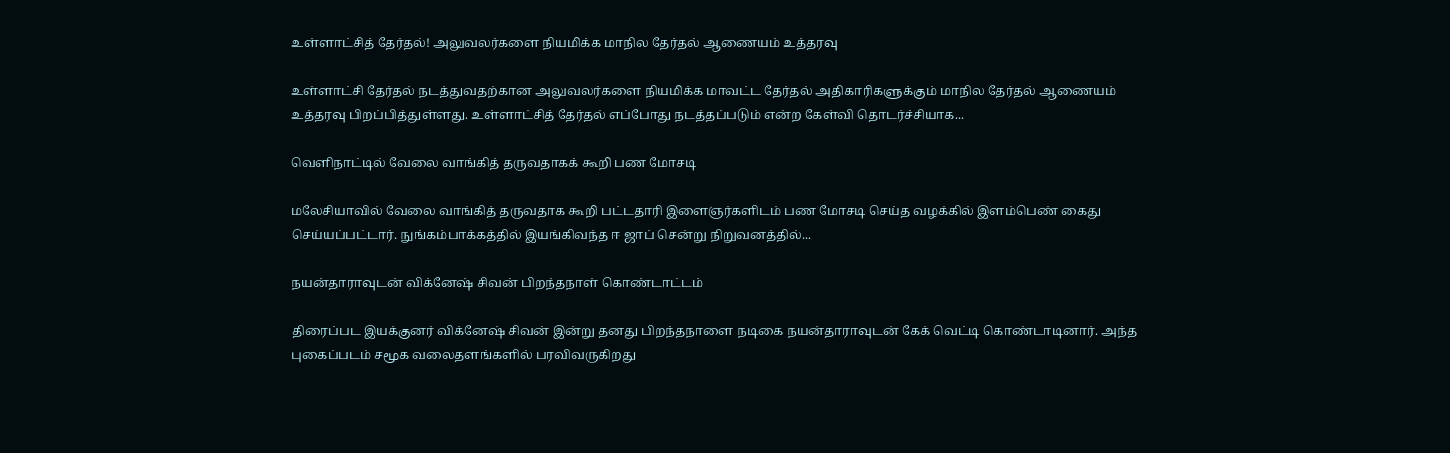உள்ளாட்சித் தேர்தல்! அலுவலர்களை நியமிக்க மாநில தேர்தல் ஆணையம் உத்தரவு

உள்ளாட்சி தேர்தல் நடத்துவதற்கான அலுவலர்களை நியமிக்க மாவட்ட தேர்தல் அதிகாரிகளுக்கும் மாநில தேர்தல் ஆணையம் உத்தரவு பிறப்பித்துள்ளது. உள்ளாட்சித் தேர்தல் எப்போது நடத்தப்படும் என்ற கேள்வி தொடர்ச்சியாக...

வெளிநாட்டில் வேலை வாங்கித் தருவதாகக் கூறி பண மோசடி

மலேசியாவில் வேலை வாங்கித் தருவதாக கூறி பட்டதாரி இளைஞர்களிடம் பண மோசடி செய்த வழக்கில் இளம்பெண் கைது செய்யப்பட்டார். நுங்கம்பாக்கத்தில் இயங்கிவந்த ஈ ஜாப் சென்று நிறுவனத்தில்...

நயன்தாராவுடன் விக்னேஷ் சிவன் பிறந்தநாள் கொண்டாட்டம்

திரைப்பட இயக்குனர் விக்னேஷ் சிவன் இன்று தனது பிறந்தநாளை நடிகை நயன்தாராவுடன் கேக் வெட்டி கொண்டாடினார். அந்த புகைப்படம் சமூக வலைதளங்களில் பரவிவருகிறது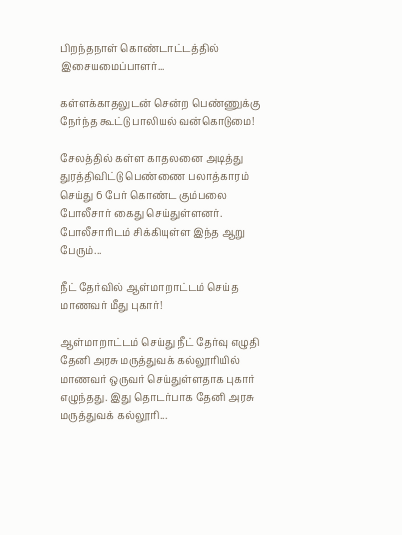பிறந்தநாள் கொண்டாட்டத்தில் இசையமைப்பாளர்...

கள்ளக்காதலுடன் சென்ற பெண்ணுக்கு நேர்ந்த கூட்டு பாலியல் வன்கொடுமை!

சேலத்தில் கள்ள காதலனை அடித்து துரத்திவிட்டு பெண்ணை பலாத்காரம் செய்து 6 பேர் கொண்ட கும்பலை போலீசார் கைது செய்துள்ளனர். போலீசாரிடம் சிக்கியுள்ள இந்த ஆறு பேரும்...

நீட் தேர்வில் ஆள்மாறாட்டம் செய்த மாணவர் மீது புகார்!

ஆள்மாறாட்டம் செய்து நீட் தேர்வு எழுதி தேனி அரசு மருத்துவக் கல்லூரியில் மாணவர் ஒருவர் செய்துள்ளதாக புகார் எழுந்தது. இது தொடர்பாக தேனி அரசு மருத்துவக் கல்லூரி...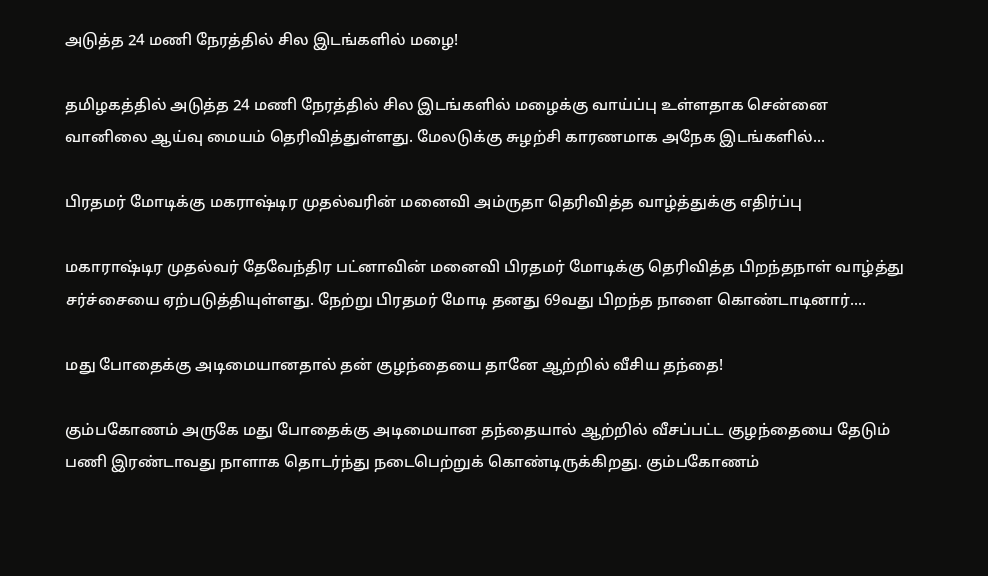அடுத்த 24 மணி நேரத்தில் சில இடங்களில் மழை!

தமிழகத்தில் அடுத்த 24 மணி நேரத்தில் சில இடங்களில் மழைக்கு வாய்ப்பு உள்ளதாக சென்னை வானிலை ஆய்வு மையம் தெரிவித்துள்ளது. மேலடுக்கு சுழற்சி காரணமாக அநேக இடங்களில்...

பிரதமர் மோடிக்கு மகராஷ்டிர முதல்வரின் மனைவி அம்ருதா தெரிவித்த வாழ்த்துக்கு எதிர்ப்பு

மகாராஷ்டிர முதல்வர் தேவேந்திர பட்னாவின் மனைவி பிரதமர் மோடிக்கு தெரிவித்த பிறந்தநாள் வாழ்த்து சர்ச்சையை ஏற்படுத்தியுள்ளது. நேற்று பிரதமர் மோடி தனது 69வது பிறந்த நாளை கொண்டாடினார்....

மது போதைக்கு அடிமையானதால் தன் குழந்தையை தானே ஆற்றில் வீசிய தந்தை!

கும்பகோணம் அருகே மது போதைக்கு அடிமையான தந்தையால் ஆற்றில் வீசப்பட்ட குழந்தையை தேடும் பணி இரண்டாவது நாளாக தொடர்ந்து நடைபெற்றுக் கொண்டிருக்கிறது. கும்பகோணம்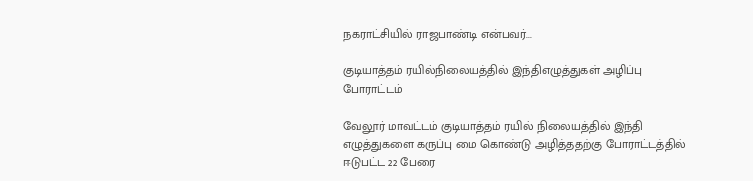நகராட்சியில் ராஜபாண்டி என்பவர்...

குடியாத்தம் ரயில்நிலையத்தில் இந்திஎழுத்துகள் அழிப்பு போராட்டம்

வேலூர் மாவட்டம் குடியாத்தம் ரயில் நிலையத்தில் இந்தி எழுத்துகளை கருப்பு மை கொண்டு அழித்ததற்கு போராட்டத்தில் ஈடுபட்ட 22 பேரை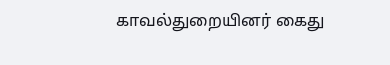காவல்துறையினர் கைது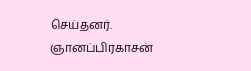செய்தனர். ஞானப்பிரகாசன்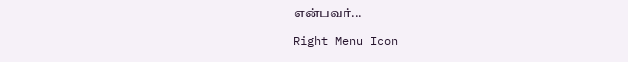என்பவர்...

Right Menu Icon